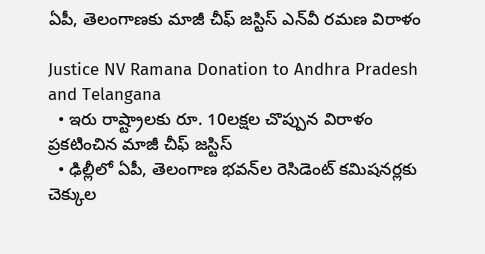ఏపీ, తెలంగాణ‌కు మాజీ చీఫ్ జ‌స్టిస్ ఎన్‌వీ ర‌మ‌ణ విరాళం

Justice NV Ramana Donation to Andhra Pradesh and Telangana
  • ఇరు రాష్ట్రాల‌కు రూ. 10ల‌క్ష‌ల చొప్పున విరాళం ప్ర‌క‌టించిన మాజీ చీఫ్ జ‌స్టిస్
  • ఢిల్లీలో ఏపీ, తెలంగాణ భ‌వ‌న్‌ల రెసిడెంట్ క‌మిష‌నర్ల‌కు చెక్కుల‌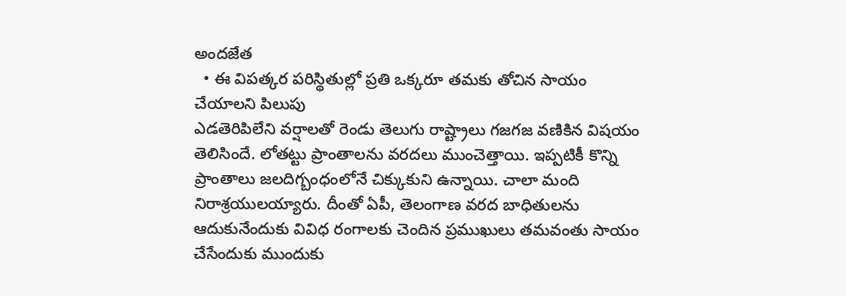అంద‌జేత‌
  • ఈ విప‌త్క‌ర ప‌రిస్థితుల్లో ప్ర‌తి ఒక్క‌రూ త‌మ‌కు తోచిన సాయం చేయాల‌ని పిలుపు
ఎడ‌తెరిపిలేని వ‌ర్షాల‌తో రెండు తెలుగు రాష్ట్రాలు గ‌జ‌గ‌జ వ‌ణికిన విష‌యం తెలిసిందే. లోత‌ట్టు ప్రాంతాల‌ను వ‌ర‌ద‌లు ముంచెత్తాయి. ఇప్ప‌టికీ కొన్ని ప్రాంతాలు జ‌ల‌దిగ్బంధంలోనే చిక్కుకుని ఉన్నాయి. చాలా మంది నిరాశ్ర‌యుల‌య్యారు. దీంతో ఏపీ, తెలంగాణ వ‌ర‌ద బాధితుల‌ను ఆదుకునేందుకు వివిధ రంగాల‌కు చెందిన ప్ర‌ముఖులు త‌మవంతు సాయం చేసేందుకు ముందుకు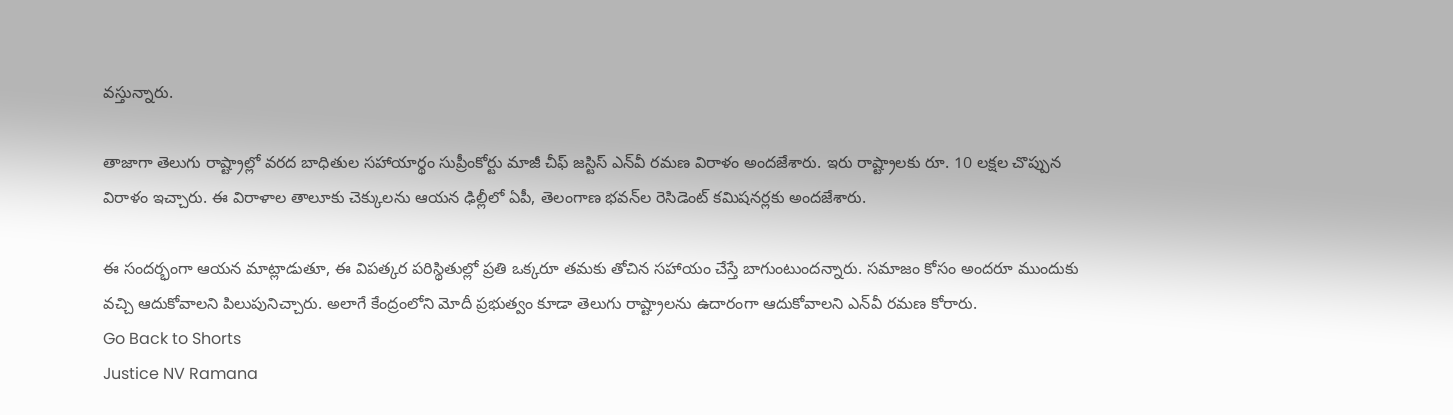వ‌స్తున్నారు.

తాజాగా తెలుగు రాష్ట్రాల్లో వ‌ర‌ద బాధితుల స‌హాయార్థం సుప్రీంకోర్టు మాజీ చీఫ్ జ‌స్టిస్ ఎన్‌వీ ర‌మ‌ణ విరాళం అంద‌జేశారు. ఇరు రాష్ట్రాల‌కు రూ. 10 ల‌క్ష‌ల చొప్పున విరాళం ఇచ్చారు. ఈ విరాళాల తాలూకు చెక్కుల‌ను ఆయ‌న ఢిల్లీలో ఏపీ, తెలంగాణ భ‌వ‌న్‌ల రెసిడెంట్ క‌మిష‌నర్ల‌కు అంద‌జేశారు.

ఈ సంద‌ర్భంగా ఆయ‌న మాట్లాడుతూ, ఈ విప‌త్క‌ర ప‌రిస్థితుల్లో ప్ర‌తి ఒక్క‌రూ త‌మ‌కు తోచిన స‌హాయం చేస్తే బాగుంటుంద‌న్నారు. స‌మాజం కోసం అంద‌రూ ముందుకు వ‌చ్చి ఆదుకోవాల‌ని పిలుపునిచ్చారు. అలాగే కేంద్రంలోని మోదీ ప్ర‌భుత్వం కూడా తెలుగు రాష్ట్రాల‌ను ఉదారంగా ఆదుకోవాల‌ని ఎన్‌వీ ర‌మ‌ణ కోరారు.
Go Back to Shorts
Justice NV Ramana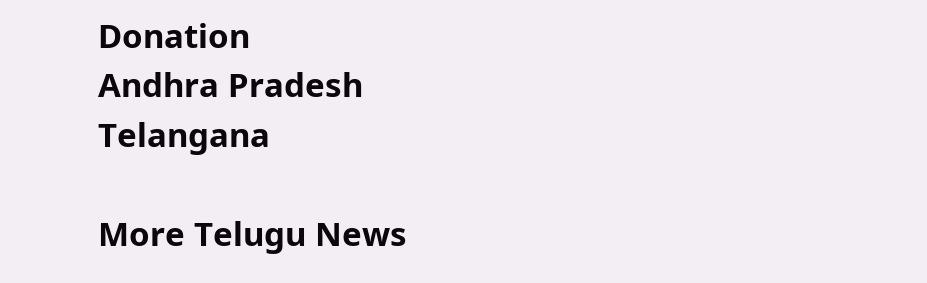Donation
Andhra Pradesh
Telangana

More Telugu News